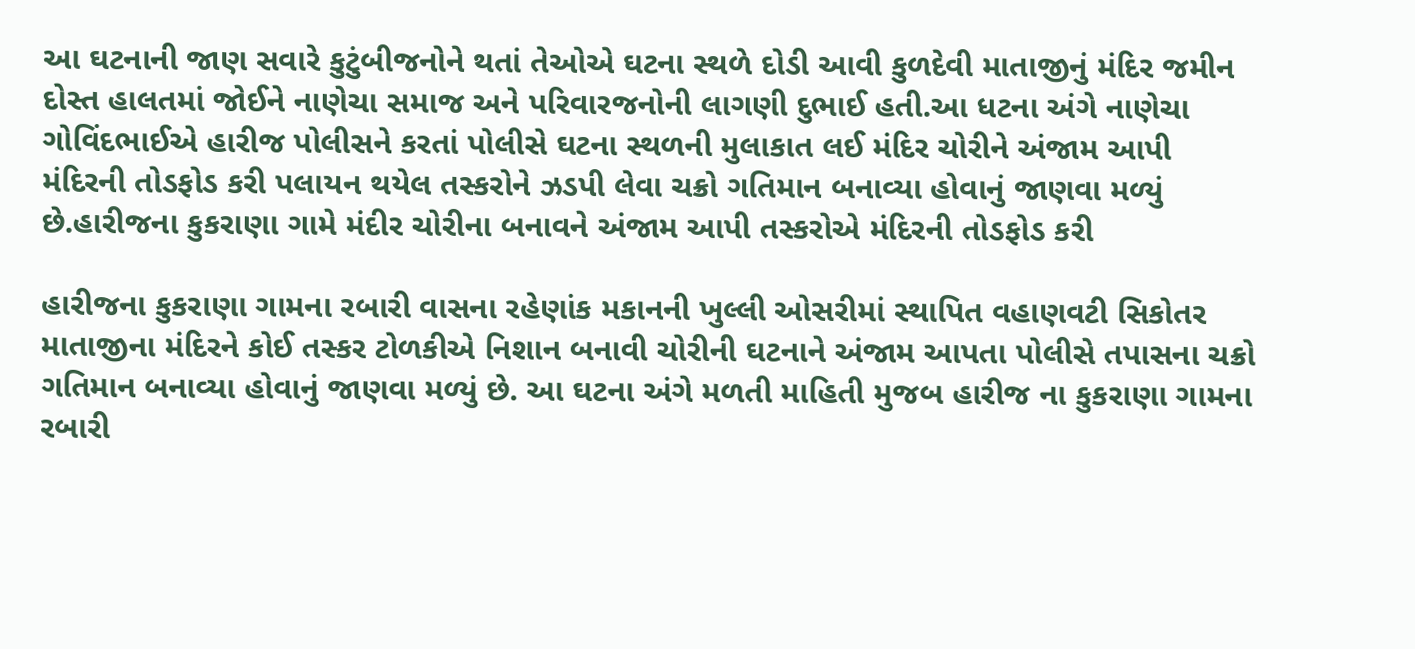આ ઘટનાની જાણ સવારે કુટુંબીજનોને થતાં તેઓએ ઘટના સ્થળે દોડી આવી કુળદેવી માતાજીનું મંદિર જમીન દોસ્ત હાલતમાં જોઈને નાણેચા સમાજ અને પરિવારજનોની લાગણી દુભાઈ હતી.આ ધટના અંગે નાણેચા ગોવિંદભાઈએ હારીજ પોલીસને કરતાં પોલીસે ઘટના સ્થળની મુલાકાત લઈ મંદિર ચોરીને અંજામ આપી મંદિરની તોડફોડ કરી પલાયન થયેલ તસ્કરોને ઝડપી લેવા ચક્રો ગતિમાન બનાવ્યા હોવાનું જાણવા મળ્યું છે.હારીજના કુકરાણા ગામે મંદીર ચોરીના બનાવને અંજામ આપી તસ્કરોએ મંદિરની તોડફોડ કરી

હારીજના કુકરાણા ગામના રબારી વાસના રહેણાંક મકાનની ખુલ્લી ઓસરીમાં સ્થાપિત વહાણવટી સિકોતર માતાજીના મંદિરને કોઈ તસ્કર ટોળકીએ નિશાન બનાવી ચોરીની ઘટનાને અંજામ આપતા પોલીસે તપાસના ચક્રો ગતિમાન બનાવ્યા હોવાનું જાણવા મળ્યું છે. આ ઘટના અંગે મળતી માહિતી મુજબ હારીજ ના કુકરાણા ગામના રબારી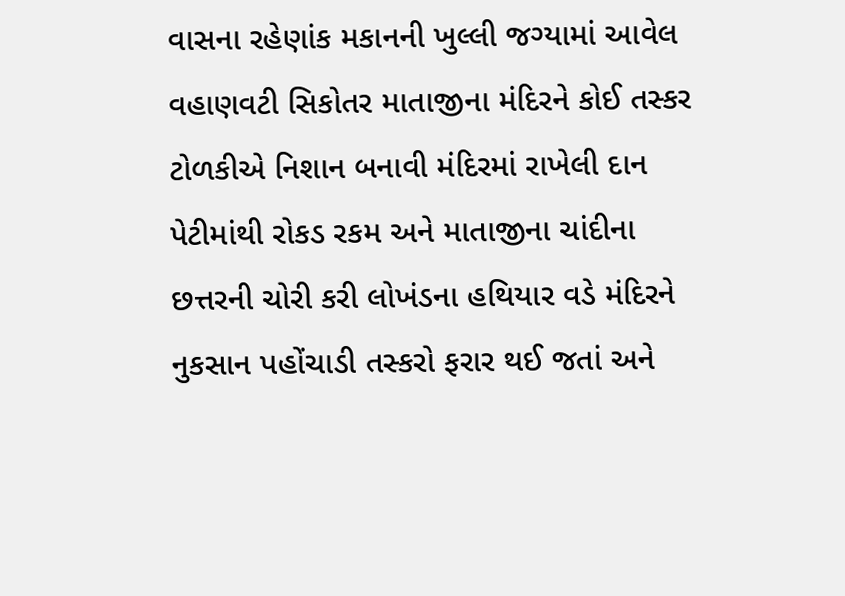વાસના રહેણાંક મકાનની ખુલ્લી જગ્યામાં આવેલ વહાણવટી સિકોતર માતાજીના મંદિરને કોઈ તસ્કર ટોળકીએ નિશાન બનાવી મંદિરમાં રાખેલી દાન પેટીમાંથી રોકડ રકમ અને માતાજીના ચાંદીના છત્તરની ચોરી કરી લોખંડના હથિયાર વડે મંદિરને નુકસાન પહોંચાડી તસ્કરો ફરાર થઈ જતાં અને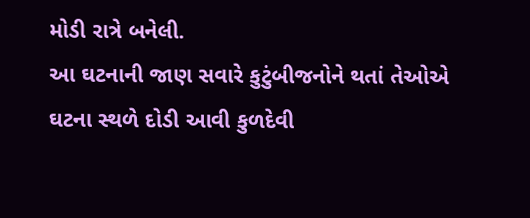મોડી રાત્રે બનેલી.
આ ઘટનાની જાણ સવારે કુટુંબીજનોને થતાં તેઓએ ઘટના સ્થળે દોડી આવી કુળદેવી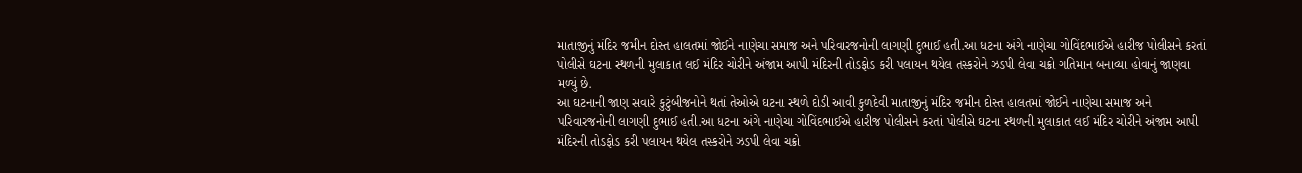માતાજીનું મંદિર જમીન દોસ્ત હાલતમાં જોઈને નાણેચા સમાજ અને પરિવારજનોની લાગણી દુભાઈ હતી.આ ધટના અંગે નાણેચા ગોવિંદભાઈએ હારીજ પોલીસને કરતાં પોલીસે ઘટના સ્થળની મુલાકાત લઈ મંદિર ચોરીને અંજામ આપી મંદિરની તોડફોડ કરી પલાયન થયેલ તસ્કરોને ઝડપી લેવા ચક્રો ગતિમાન બનાવ્યા હોવાનું જાણવા મળ્યું છે.
આ ઘટનાની જાણ સવારે કુટુંબીજનોને થતાં તેઓએ ઘટના સ્થળે દોડી આવી કુળદેવી માતાજીનું મંદિર જમીન દોસ્ત હાલતમાં જોઈને નાણેચા સમાજ અને પરિવારજનોની લાગણી દુભાઈ હતી.આ ધટના અંગે નાણેચા ગોવિંદભાઈએ હારીજ પોલીસને કરતાં પોલીસે ઘટના સ્થળની મુલાકાત લઈ મંદિર ચોરીને અંજામ આપી મંદિરની તોડફોડ કરી પલાયન થયેલ તસ્કરોને ઝડપી લેવા ચક્રો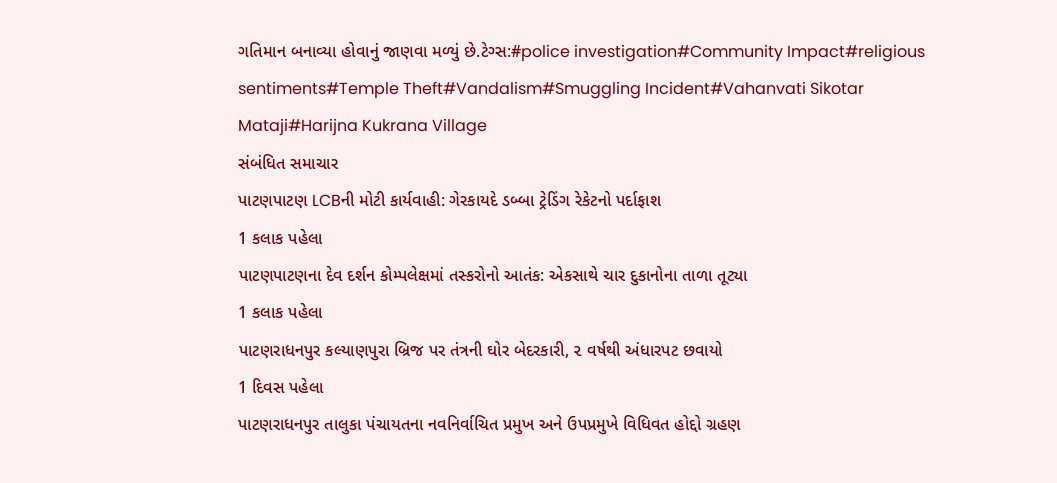ગતિમાન બનાવ્યા હોવાનું જાણવા મળ્યું છે.ટેગ્સ:#police investigation#Community Impact#religious sentiments#Temple Theft#Vandalism#Smuggling Incident#Vahanvati Sikotar Mataji#Harijna Kukrana Village
સંબંધિત સમાચાર
પાટણપાટણ LCBની મોટી કાર્યવાહી: ગેરકાયદે ડબ્બા ટ્રેડિંગ રેકેટનો પર્દાફાશ
1 કલાક પહેલા
પાટણપાટણના દેવ દર્શન કોમ્પલેક્ષમાં તસ્કરોનો આતંક: એકસાથે ચાર દુકાનોના તાળા તૂટ્યા
1 કલાક પહેલા
પાટણરાધનપુર કલ્યાણપુરા બ્રિજ પર તંત્રની ઘોર બેદરકારી, ૨ વર્ષથી અંધારપટ છવાયો
1 દિવસ પહેલા
પાટણરાધનપુર તાલુકા પંચાયતના નવનિર્વાચિત પ્રમુખ અને ઉપપ્રમુખે વિધિવત હોદ્દો ગ્રહણ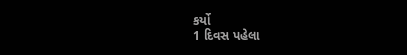કર્યો
1 દિવસ પહેલા